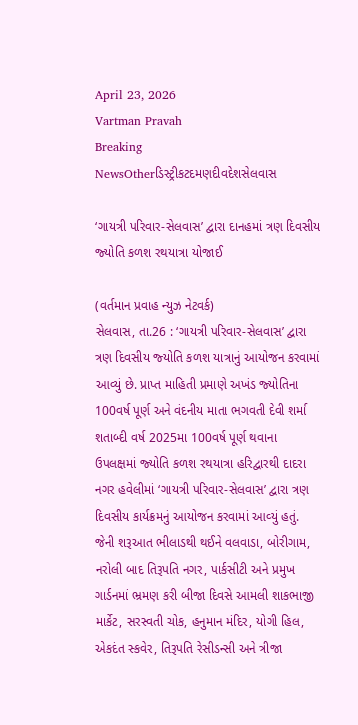April 23, 2026
Vartman Pravah
Breaking NewsOtherડિસ્ટ્રીકટદમણદીવદેશસેલવાસ

‘ગાયત્રી પરિવાર-સેલવાસ’ દ્વારા દાનહમાં ત્રણ દિવસીય જ્‍યોતિ કળશ રથયાત્રા યોજાઈ

(વર્તમાન પ્રવાહ ન્‍યુઝ નેટવર્ક)
સેલવાસ, તા.26 : ‘ગાયત્રી પરિવાર-સેલવાસ’ દ્વારા ત્રણ દિવસીય જ્‍યોતિ કળશ યાત્રાનું આયોજન કરવામાં આવ્‍યું છે. પ્રાપ્ત માહિતી પ્રમાણે અખંડ જ્‍યોતિના 100વર્ષ પૂર્ણ અને વંદનીય માતા ભગવતી દેવી શર્મા શતાબ્‍દી વર્ષ 2025મા 100વર્ષ પૂર્ણ થવાના ઉપલક્ષમાં જ્‍યોતિ કળશ રથયાત્રા હરિદ્વારથી દાદરા નગર હવેલીમાં ‘ગાયત્રી પરિવાર-સેલવાસ’ દ્વારા ત્રણ દિવસીય કાર્યક્રમનું આયોજન કરવામાં આવ્‍યું હતું. જેની શરૂઆત ભીલાડથી થઈને વલવાડા, બોરીગામ, નરોલી બાદ તિરૂપતિ નગર, પાર્કસીટી અને પ્રમુખ ગાર્ડનમાં ભ્રમણ કરી બીજા દિવસે આમલી શાકભાજી માર્કેટ, સરસ્‍વતી ચોક, હનુમાન મંદિર, યોગી હિલ, એકદંત સ્‍કવેર, તિરૂપતિ રેસીડન્‍સી અને ત્રીજા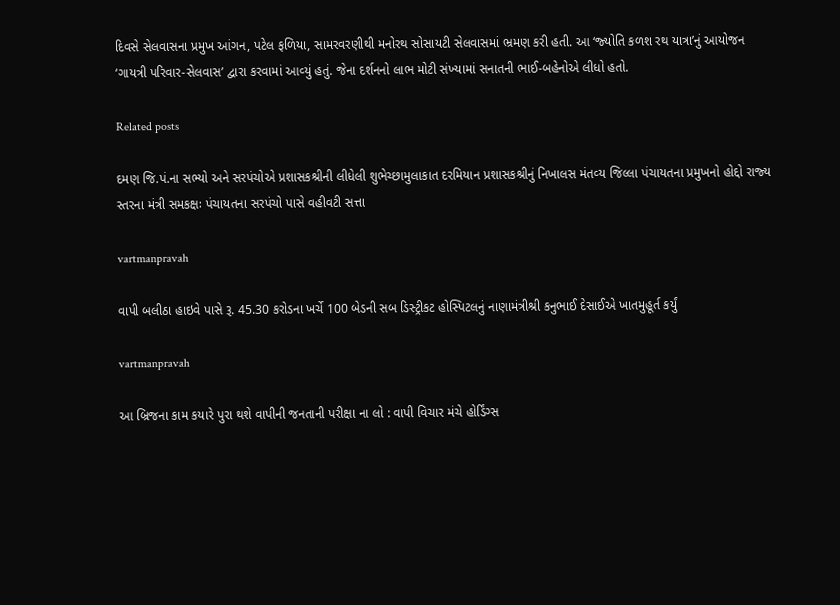દિવસે સેલવાસના પ્રમુખ આંગન, પટેલ ફળિયા, સામરવરણીથી મનોરથ સોસાયટી સેલવાસમાં ભ્રમણ કરી હતી. આ ‘જ્‍યોતિ કળશ રથ યાત્રા’નું આયોજન ‘ગાયત્રી પરિવાર-સેલવાસ’ દ્વારા કરવામાં આવ્‍યું હતું. જેના દર્શનનો લાભ મોટી સંખ્‍યામાં સનાતની ભાઈ-બહેનોએ લીધો હતો.

Related posts

દમણ જિ.પં.ના સભ્‍યો અને સરપંચોએ પ્રશાસકશ્રીની લીધેલી શુભેચ્‍છામુલાકાત દરમિયાન પ્રશાસકશ્રીનું નિખાલસ મંતવ્‍ય જિલ્લા પંચાયતના પ્રમુખનો હોદ્દો રાજ્‍ય સ્‍તરના મંત્રી સમકક્ષઃ પંચાયતના સરપંચો પાસે વહીવટી સત્તા

vartmanpravah

વાપી બલીઠા હાઇવે પાસે રૂ. 45.30 કરોડના ખર્ચે 100 બેડની સબ ડિસ્ટ્રીકટ હોસ્પિટલનું નાણામંત્રીશ્રી કનુભાઈ દેસાઈએ ખાતમુહૂર્ત કર્યું

vartmanpravah

આ બ્રિજના કામ કયારે પુરા થશે વાપીની જનતાની પરીક્ષા ના લો : વાપી વિચાર મંચે હોર્ડિંગ્‍સ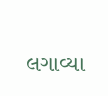લગાવ્‍યા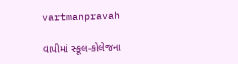vartmanpravah

વાપીમાં સ્‍કૂલ-કોલેજના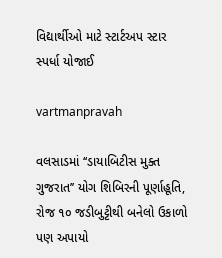વિદ્યાર્થીઓ માટે સ્‍ટાર્ટઅપ સ્‍ટાર સ્‍પર્ધા યોજાઈ

vartmanpravah

વલસાડમાં ‘‘ડાયાબિટીસ મુક્ત ગુજરાત’’ યોગ શિબિરની પૂર્ણાહૂતિ, રોજ ૧૦ જડીબુટ્ટીથી બનેલો ઉકાળો પણ અપાયો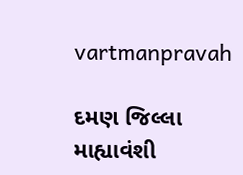vartmanpravah

દમણ જિલ્લા માહ્યાવંશી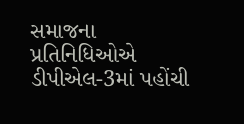સમાજના પ્રતિનિધિઓએ ડીપીએલ-3માં પહોંચી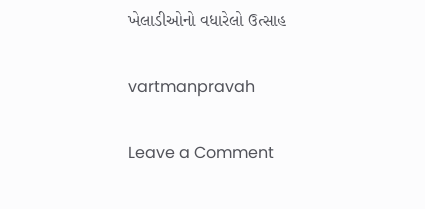ખેલાડીઓનો વધારેલો ઉત્‍સાહ

vartmanpravah

Leave a Comment